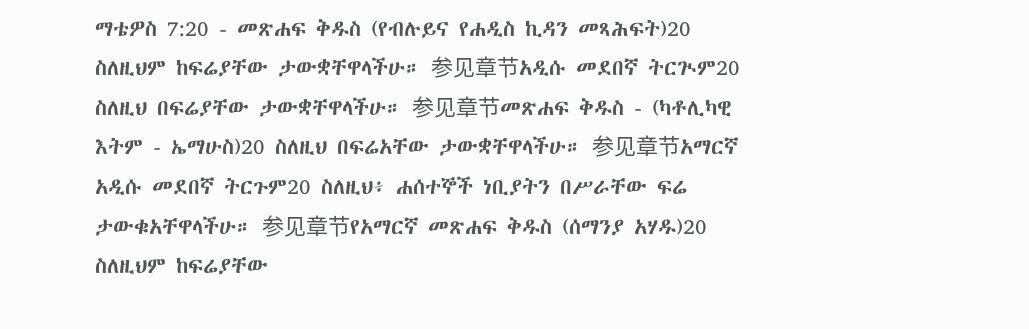ማቴዎስ 7:20 - መጽሐፍ ቅዱስ (የብሉይና የሐዲስ ኪዳን መጻሕፍት)20 ስለዚህም ከፍሬያቸው ታውቋቸዋላችሁ። 参见章节አዲሱ መደበኛ ትርጒም20 ስለዚህ በፍሬያቸው ታውቋቸዋላችሁ። 参见章节መጽሐፍ ቅዱስ - (ካቶሊካዊ እትም - ኤማሁስ)20 ስለዚህ በፍሬአቸው ታውቋቸዋላችሁ። 参见章节አማርኛ አዲሱ መደበኛ ትርጉም20 ስለዚህ፥ ሐሰተኞች ነቢያትን በሥራቸው ፍሬ ታውቁአቸዋላችሁ። 参见章节የአማርኛ መጽሐፍ ቅዱስ (ሰማንያ አሃዱ)20 ስለዚህም ከፍሬያቸው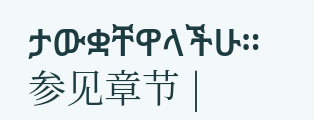ታውቋቸዋላችሁ። 参见章节 |